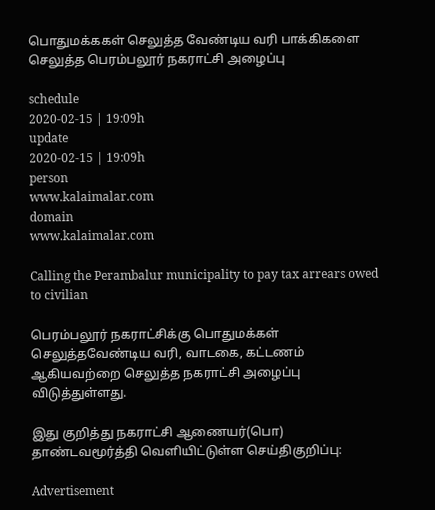பொதுமக்ககள் செலுத்த வேண்டிய வரி பாக்கிகளை செலுத்த பெரம்பலூர் நகராட்சி அழைப்பு

schedule
2020-02-15 | 19:09h
update
2020-02-15 | 19:09h
person
www.kalaimalar.com
domain
www.kalaimalar.com

Calling the Perambalur municipality to pay tax arrears owed to civilian

பெரம்பலூர் நகராட்சிக்கு பொதுமக்கள் செலுத்தவேண்டிய வரி, வாடகை, கட்டணம் ஆகியவற்றை செலுத்த நகராட்சி அழைப்பு விடுத்துள்ளது.

இது குறித்து நகராட்சி ஆணையர்(பொ) தாண்டவமூர்த்தி வெளியிட்டுள்ள செய்திகுறிப்பு:

Advertisement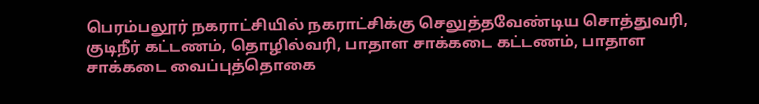பெரம்பலூர் நகராட்சியில் நகராட்சிக்கு செலுத்தவேண்டிய சொத்துவரி, குடிநீர் கட்டணம், தொழில்வரி, பாதாள சாக்கடை கட்டணம், பாதாள சாக்கடை வைப்புத்தொகை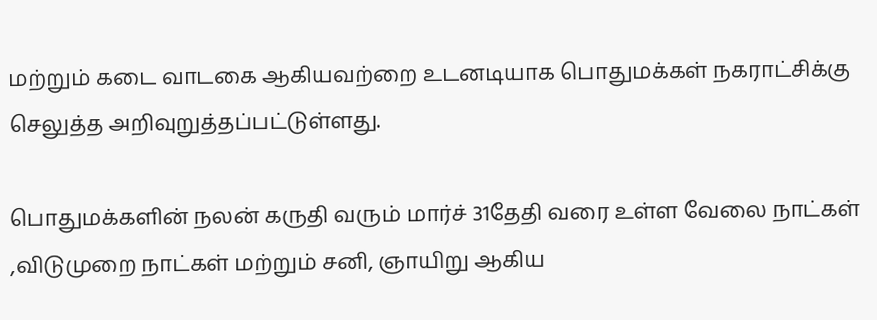மற்றும் கடை வாடகை ஆகியவற்றை உடனடியாக பொதுமக்கள் நகராட்சிக்கு செலுத்த அறிவுறுத்தப்பட்டுள்ளது.

பொதுமக்களின் நலன் கருதி வரும் மார்ச் 31தேதி வரை உள்ள வேலை நாட்கள் ,விடுமுறை நாட்கள் மற்றும் சனி, ஞாயிறு ஆகிய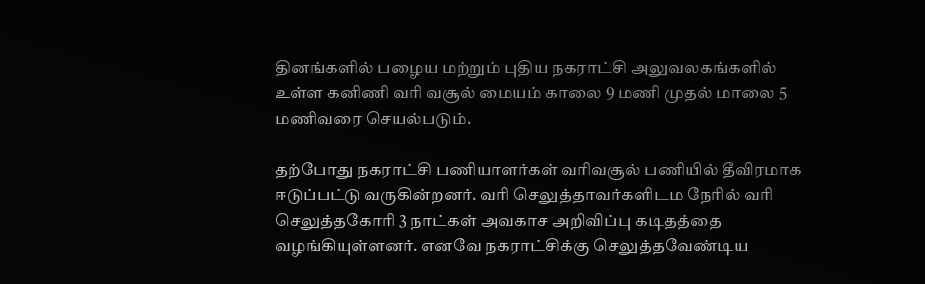தினங்களில் பழைய மற்றும் புதிய நகராட்சி அலுவலகங்களில் உள்ள கனிணி வரி வசூல் மையம் காலை 9 மணி முதல் மாலை 5 மணிவரை செயல்படும்.

தற்போது நகராட்சி பணியாளர்கள் வரிவசூல் பணியில் தீவிரமாக ஈடுப்பட்டு வருகின்றனர். வரி செலுத்தாவர்களிடம நேரில் வரி செலுத்தகோரி 3 நாட்கள் அவகாச அறிவிப்பு கடிதத்தை வழங்கியுள்ளனர். எனவே நகராட்சிக்கு செலுத்தவேண்டிய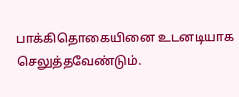பாக்கிதொகையினை உடனடியாக செலுத்தவேண்டும்.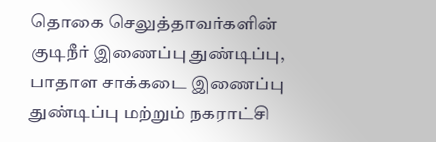தொகை செலுத்தாவர்களின் குடிநீர் இணைப்பு துண்டிப்பு, பாதாள சாக்கடை இணைப்பு துண்டிப்பு மற்றும் நகராட்சி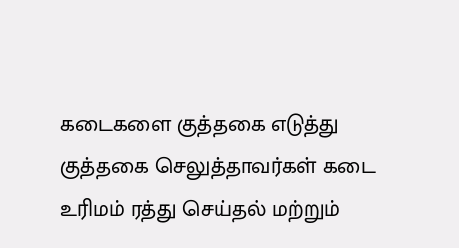கடைகளை குத்தகை எடுத்து குத்தகை செலுத்தாவர்கள் கடை உரிமம் ரத்து செய்தல் மற்றும்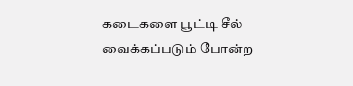கடைகளை பூட்டி சீல் வைக்கப்படும் போன்ற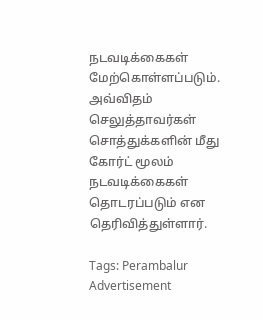நடவடிக்கைகள் மேற்கொள்ளப்படும். அவ்விதம் செலுத்தாவர்கள் சொத்துக்களின் மீது கோர்ட் மூலம் நடவடிக்கைகள் தொடரப்படும் என தெரிவித்துள்ளார்.

Tags: Perambalur
Advertisement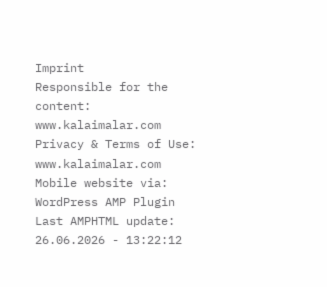Imprint
Responsible for the content:
www.kalaimalar.com
Privacy & Terms of Use:
www.kalaimalar.com
Mobile website via:
WordPress AMP Plugin
Last AMPHTML update:
26.06.2026 - 13:22:12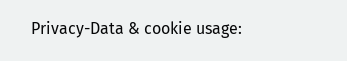Privacy-Data & cookie usage: